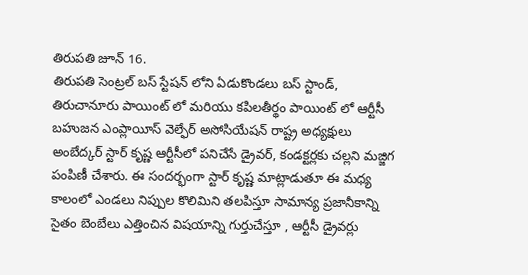తిరుపతి జూన్ 16.
తిరుపతి సెంట్రల్ బస్ స్టేషన్ లోని ఏడుకొండలు బస్ స్టాండ్, తిరుచానూరు పాయింట్ లో మరియు కపిలతీర్థం పాయింట్ లో ఆర్టీసీ బహుజన ఎంప్లాయీస్ వెల్ఫేర్ అసోసియేషన్ రాష్ట్ర అధ్యక్షులు అంబేద్కర్ స్టార్ కృష్ణ ఆర్టీసీలో పనిచేసే డ్రైవర్, కండక్టర్లకు చల్లని మజ్జిగ పంపిణీ చేశారు. ఈ సందర్భంగా స్టార్ కృష్ణ మాట్లాడుతూ ఈ మధ్య కాలంలో ఎండలు నిప్పుల కొలిమిని తలపిస్తూ సామాన్య ప్రజానీకాన్ని సైతం బెంబేలు ఎత్తించిన విషయాన్ని గుర్తుచేస్తూ , ఆర్టీసీ డ్రైవర్లు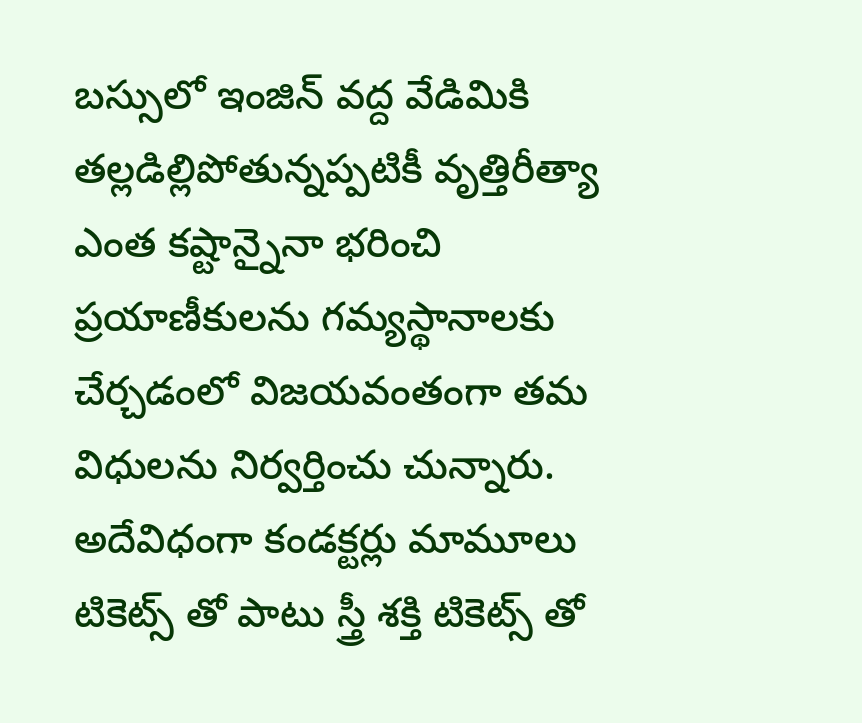బస్సులో ఇంజిన్ వద్ద వేడిమికి తల్లడిల్లిపోతున్నప్పటికీ వృత్తిరీత్యా ఎంత కష్టాన్నైనా భరించి ప్రయాణీకులను గమ్యస్థానాలకు చేర్చడంలో విజయవంతంగా తమ విధులను నిర్వర్తించు చున్నారు. అదేవిధంగా కండక్టర్లు మామూలు టికెట్స్ తో పాటు స్త్రీ శక్తి టికెట్స్ తో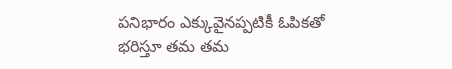పనిభారం ఎక్కువైనప్పటికీ ఓపికతో భరిస్తూ తమ తమ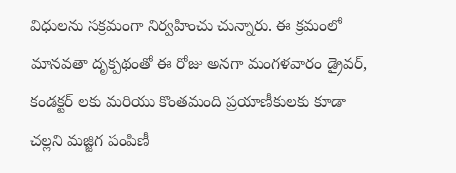విధులను సక్రమంగా నిర్వహించు చున్నారు. ఈ క్రమంలో మానవతా దృక్పథంతో ఈ రోజు అనగా మంగళవారం డ్రైవర్, కండక్టర్ లకు మరియు కొంతమంది ప్రయాణీకులకు కూడా చల్లని మజ్జిగ పంపిణీ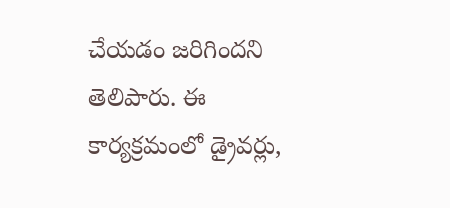చేయడం జరిగిందని తెలిపారు. ఈ కార్యక్రమంలో డ్రైవర్లు,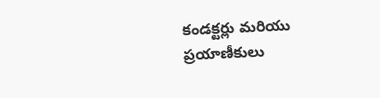కండక్టర్లు మరియు ప్రయాణీకులు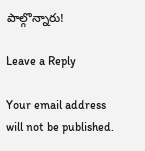పాల్గొన్నారు!

Leave a Reply

Your email address will not be published.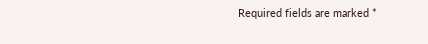Required fields are marked *